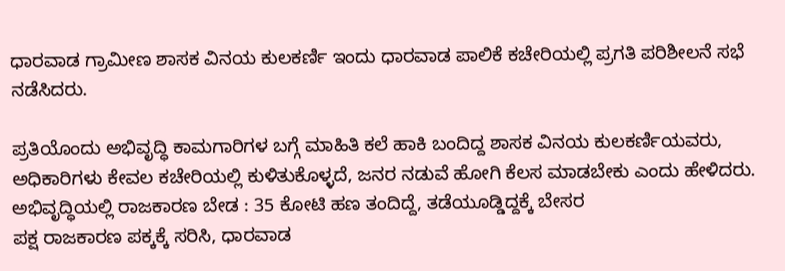ಧಾರವಾಡ ಗ್ರಾಮೀಣ ಶಾಸಕ ವಿನಯ ಕುಲಕರ್ಣಿ ಇಂದು ಧಾರವಾಡ ಪಾಲಿಕೆ ಕಚೇರಿಯಲ್ಲಿ ಪ್ರಗತಿ ಪರಿಶೀಲನೆ ಸಭೆ ನಡೆಸಿದರು.

ಪ್ರತಿಯೊಂದು ಅಭಿವೃದ್ಧಿ ಕಾಮಗಾರಿಗಳ ಬಗ್ಗೆ ಮಾಹಿತಿ ಕಲೆ ಹಾಕಿ ಬಂದಿದ್ದ ಶಾಸಕ ವಿನಯ ಕುಲಕರ್ಣಿಯವರು, ಅಧಿಕಾರಿಗಳು ಕೇವಲ ಕಚೇರಿಯಲ್ಲಿ ಕುಳಿತುಕೊಳ್ಳದೆ, ಜನರ ನಡುವೆ ಹೋಗಿ ಕೆಲಸ ಮಾಡಬೇಕು ಎಂದು ಹೇಳಿದರು.
ಅಭಿವೃದ್ಧಿಯಲ್ಲಿ ರಾಜಕಾರಣ ಬೇಡ : 35 ಕೋಟಿ ಹಣ ತಂದಿದ್ದೆ, ತಡೆಯೂಡ್ಡಿದ್ದಕ್ಕೆ ಬೇಸರ
ಪಕ್ಷ ರಾಜಕಾರಣ ಪಕ್ಕಕ್ಕೆ ಸರಿಸಿ, ಧಾರವಾಡ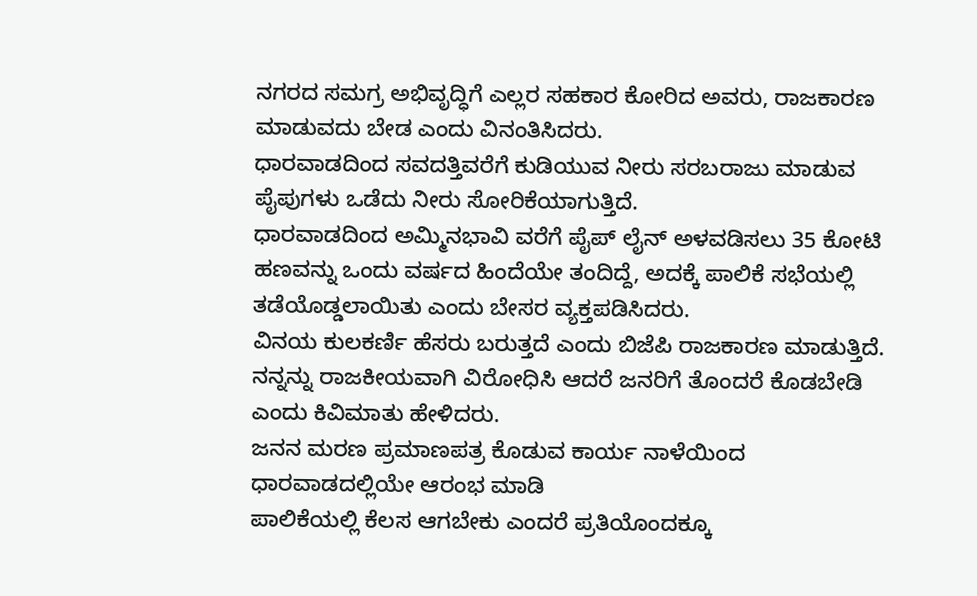ನಗರದ ಸಮಗ್ರ ಅಭಿವೃದ್ಧಿಗೆ ಎಲ್ಲರ ಸಹಕಾರ ಕೋರಿದ ಅವರು, ರಾಜಕಾರಣ ಮಾಡುವದು ಬೇಡ ಎಂದು ವಿನಂತಿಸಿದರು.
ಧಾರವಾಡದಿಂದ ಸವದತ್ತಿವರೆಗೆ ಕುಡಿಯುವ ನೀರು ಸರಬರಾಜು ಮಾಡುವ ಪೈಪುಗಳು ಒಡೆದು ನೀರು ಸೋರಿಕೆಯಾಗುತ್ತಿದೆ.
ಧಾರವಾಡದಿಂದ ಅಮ್ಮಿನಭಾವಿ ವರೆಗೆ ಪೈಪ್ ಲೈನ್ ಅಳವಡಿಸಲು 35 ಕೋಟಿ ಹಣವನ್ನು ಒಂದು ವರ್ಷದ ಹಿಂದೆಯೇ ತಂದಿದ್ದೆ, ಅದಕ್ಕೆ ಪಾಲಿಕೆ ಸಭೆಯಲ್ಲಿ ತಡೆಯೊಡ್ಡಲಾಯಿತು ಎಂದು ಬೇಸರ ವ್ಯಕ್ತಪಡಿಸಿದರು.
ವಿನಯ ಕುಲಕರ್ಣಿ ಹೆಸರು ಬರುತ್ತದೆ ಎಂದು ಬಿಜೆಪಿ ರಾಜಕಾರಣ ಮಾಡುತ್ತಿದೆ. ನನ್ನನ್ನು ರಾಜಕೀಯವಾಗಿ ವಿರೋಧಿಸಿ ಆದರೆ ಜನರಿಗೆ ತೊಂದರೆ ಕೊಡಬೇಡಿ ಎಂದು ಕಿವಿಮಾತು ಹೇಳಿದರು.
ಜನನ ಮರಣ ಪ್ರಮಾಣಪತ್ರ ಕೊಡುವ ಕಾರ್ಯ ನಾಳೆಯಿಂದ ಧಾರವಾಡದಲ್ಲಿಯೇ ಆರಂಭ ಮಾಡಿ
ಪಾಲಿಕೆಯಲ್ಲಿ ಕೆಲಸ ಆಗಬೇಕು ಎಂದರೆ ಪ್ರತಿಯೊಂದಕ್ಕೂ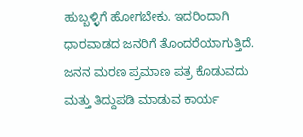ಹುಬ್ಬಳ್ಳಿಗೆ ಹೋಗಬೇಕು. ಇದರಿಂದಾಗಿ ಧಾರವಾಡದ ಜನರಿಗೆ ತೊಂದರೆಯಾಗುತ್ತಿದೆ.
ಜನನ ಮರಣ ಪ್ರಮಾಣ ಪತ್ರ ಕೊಡುವದು ಮತ್ತು ತಿದ್ದುಪಡಿ ಮಾಡುವ ಕಾರ್ಯ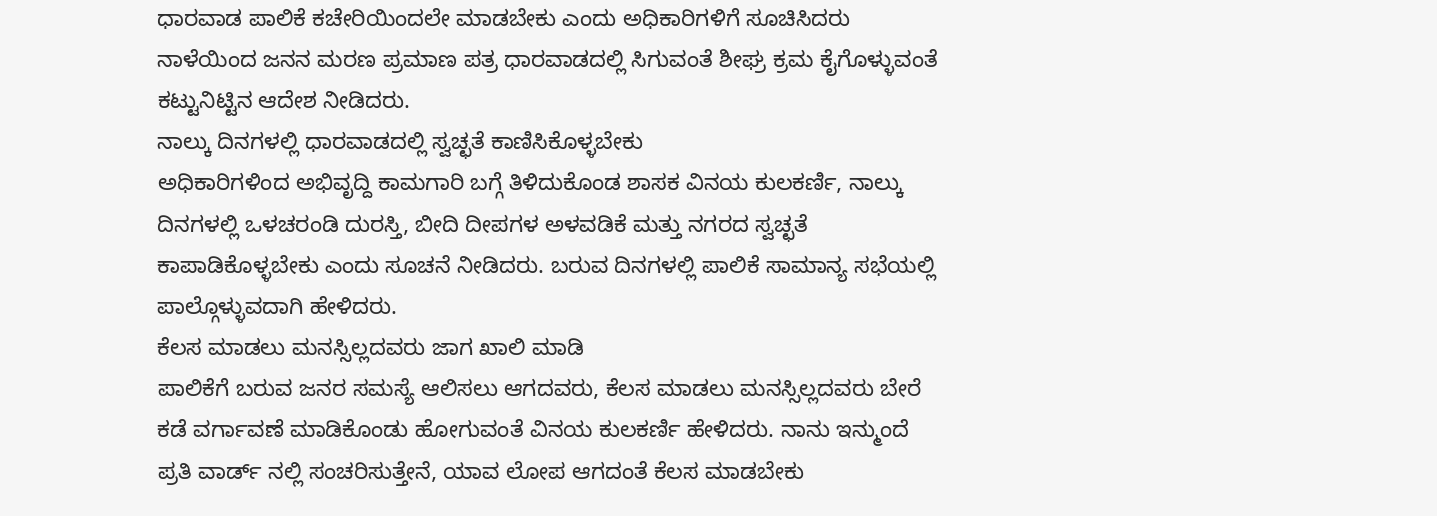ಧಾರವಾಡ ಪಾಲಿಕೆ ಕಚೇರಿಯಿಂದಲೇ ಮಾಡಬೇಕು ಎಂದು ಅಧಿಕಾರಿಗಳಿಗೆ ಸೂಚಿಸಿದರು ನಾಳೆಯಿಂದ ಜನನ ಮರಣ ಪ್ರಮಾಣ ಪತ್ರ ಧಾರವಾಡದಲ್ಲಿ ಸಿಗುವಂತೆ ಶೀಘ್ರ ಕ್ರಮ ಕೈಗೊಳ್ಳುವಂತೆ ಕಟ್ಟುನಿಟ್ಟಿನ ಆದೇಶ ನೀಡಿದರು.
ನಾಲ್ಕು ದಿನಗಳಲ್ಲಿ ಧಾರವಾಡದಲ್ಲಿ ಸ್ವಚ್ಛತೆ ಕಾಣಿಸಿಕೊಳ್ಳಬೇಕು
ಅಧಿಕಾರಿಗಳಿಂದ ಅಭಿವೃದ್ದಿ ಕಾಮಗಾರಿ ಬಗ್ಗೆ ತಿಳಿದುಕೊಂಡ ಶಾಸಕ ವಿನಯ ಕುಲಕರ್ಣಿ, ನಾಲ್ಕು ದಿನಗಳಲ್ಲಿ ಒಳಚರಂಡಿ ದುರಸ್ತಿ, ಬೀದಿ ದೀಪಗಳ ಅಳವಡಿಕೆ ಮತ್ತು ನಗರದ ಸ್ವಚ್ಛತೆ ಕಾಪಾಡಿಕೊಳ್ಳಬೇಕು ಎಂದು ಸೂಚನೆ ನೀಡಿದರು. ಬರುವ ದಿನಗಳಲ್ಲಿ ಪಾಲಿಕೆ ಸಾಮಾನ್ಯ ಸಭೆಯಲ್ಲಿ ಪಾಲ್ಗೊಳ್ಳುವದಾಗಿ ಹೇಳಿದರು.
ಕೆಲಸ ಮಾಡಲು ಮನಸ್ಸಿಲ್ಲದವರು ಜಾಗ ಖಾಲಿ ಮಾಡಿ
ಪಾಲಿಕೆಗೆ ಬರುವ ಜನರ ಸಮಸ್ಯೆ ಆಲಿಸಲು ಆಗದವರು, ಕೆಲಸ ಮಾಡಲು ಮನಸ್ಸಿಲ್ಲದವರು ಬೇರೆ ಕಡೆ ವರ್ಗಾವಣೆ ಮಾಡಿಕೊಂಡು ಹೋಗುವಂತೆ ವಿನಯ ಕುಲಕರ್ಣಿ ಹೇಳಿದರು. ನಾನು ಇನ್ಮುಂದೆ ಪ್ರತಿ ವಾರ್ಡ್ ನಲ್ಲಿ ಸಂಚರಿಸುತ್ತೇನೆ, ಯಾವ ಲೋಪ ಆಗದಂತೆ ಕೆಲಸ ಮಾಡಬೇಕು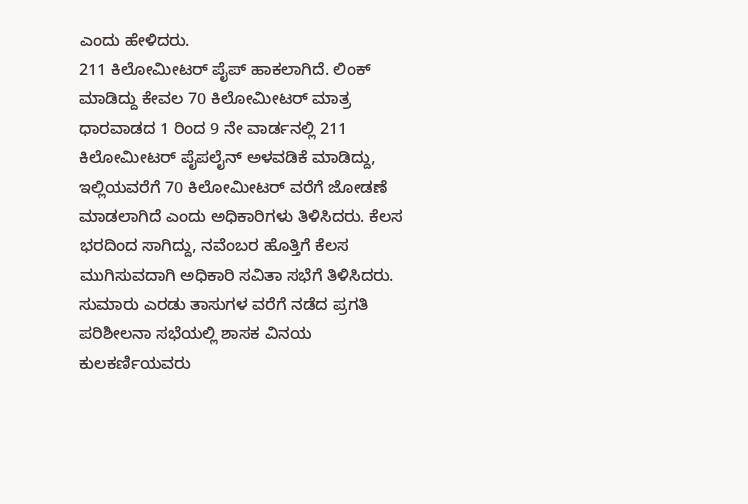ಎಂದು ಹೇಳಿದರು.
211 ಕಿಲೋಮೀಟರ್ ಪೈಪ್ ಹಾಕಲಾಗಿದೆ. ಲಿಂಕ್ ಮಾಡಿದ್ದು ಕೇವಲ 70 ಕಿಲೋಮೀಟರ್ ಮಾತ್ರ
ಧಾರವಾಡದ 1 ರಿಂದ 9 ನೇ ವಾರ್ಡನಲ್ಲಿ 211 ಕಿಲೋಮೀಟರ್ ಪೈಪಲೈನ್ ಅಳವಡಿಕೆ ಮಾಡಿದ್ದು, ಇಲ್ಲಿಯವರೆಗೆ 70 ಕಿಲೋಮೀಟರ್ ವರೆಗೆ ಜೋಡಣೆ ಮಾಡಲಾಗಿದೆ ಎಂದು ಅಧಿಕಾರಿಗಳು ತಿಳಿಸಿದರು. ಕೆಲಸ ಭರದಿಂದ ಸಾಗಿದ್ದು, ನವೆಂಬರ ಹೊತ್ತಿಗೆ ಕೆಲಸ ಮುಗಿಸುವದಾಗಿ ಅಧಿಕಾರಿ ಸವಿತಾ ಸಭೆಗೆ ತಿಳಿಸಿದರು.
ಸುಮಾರು ಎರಡು ತಾಸುಗಳ ವರೆಗೆ ನಡೆದ ಪ್ರಗತಿ ಪರಿಶೀಲನಾ ಸಭೆಯಲ್ಲಿ ಶಾಸಕ ವಿನಯ ಕುಲಕರ್ಣಿಯವರು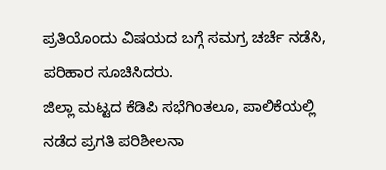ಪ್ರತಿಯೊಂದು ವಿಷಯದ ಬಗ್ಗೆ ಸಮಗ್ರ ಚರ್ಚೆ ನಡೆಸಿ, ಪರಿಹಾರ ಸೂಚಿಸಿದರು.
ಜಿಲ್ಲಾ ಮಟ್ಟದ ಕೆಡಿಪಿ ಸಭೆಗಿಂತಲೂ, ಪಾಲಿಕೆಯಲ್ಲಿ ನಡೆದ ಪ್ರಗತಿ ಪರಿಶೀಲನಾ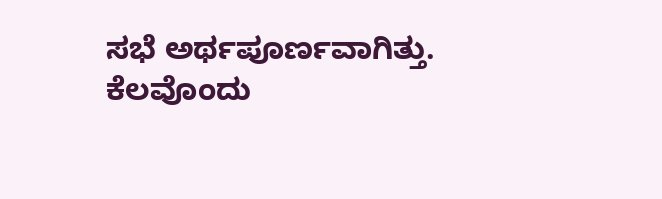ಸಭೆ ಅರ್ಥಪೂರ್ಣವಾಗಿತ್ತು. ಕೆಲವೊಂದು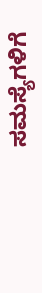ಸಮಸ್ಯೆಗಳಿಗೆ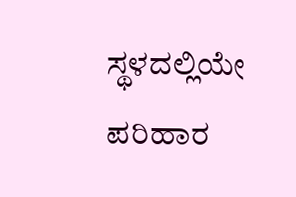ಸ್ಥಳದಲ್ಲಿಯೇ ಪರಿಹಾರ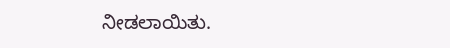ನೀಡಲಾಯಿತು.